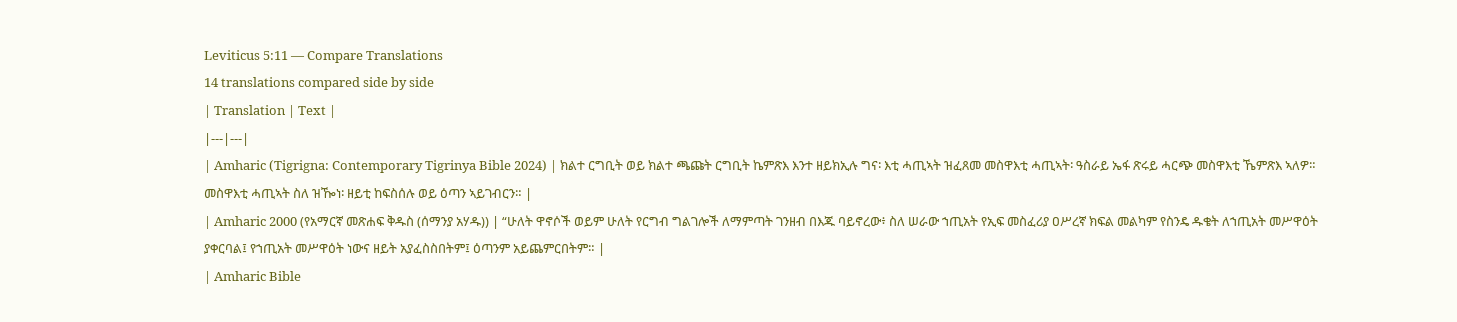Leviticus 5:11 — Compare Translations
14 translations compared side by side
| Translation | Text |
|---|---|
| Amharic (Tigrigna: Contemporary Tigrinya Bible 2024) | ክልተ ርግቢት ወይ ክልተ ጫጩት ርግቢት ኬምጽእ እንተ ዘይክኢሉ ግና፡ እቲ ሓጢኣት ዝፈጸመ መስዋእቲ ሓጢኣት፡ ዓስራይ ኤፋ ጽሩይ ሓርጭ መስዋእቲ ኼምጽእ ኣለዎ። መስዋእቲ ሓጢኣት ስለ ዝዀነ፡ ዘይቲ ከፍስሰሉ ወይ ዕጣን ኣይገብርን። |
| Amharic 2000 (የአማርኛ መጽሐፍ ቅዱስ (ሰማንያ አሃዱ)) | “ሁለት ዋኖሶች ወይም ሁለት የርግብ ግልገሎች ለማምጣት ገንዘብ በእጁ ባይኖረው፥ ስለ ሠራው ኀጢአት የኢፍ መስፈሪያ ዐሥረኛ ክፍል መልካም የስንዴ ዱቄት ለኀጢአት መሥዋዕት ያቀርባል፤ የኀጢአት መሥዋዕት ነውና ዘይት አያፈስስበትም፤ ዕጣንም አይጨምርበትም። |
| Amharic Bible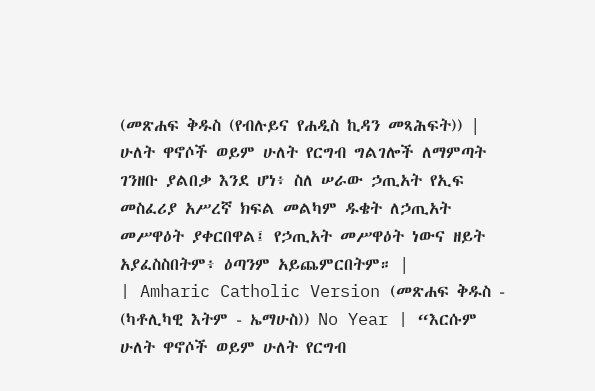(መጽሐፍ ቅዱስ (የብሉይና የሐዲስ ኪዳን መጻሕፍት)) | ሁለት ዋኖሶች ወይም ሁለት የርግብ ግልገሎች ለማምጣት ገንዘቡ ያልበቃ እንደ ሆነ፥ ስለ ሠራው ኃጢአት የኢፍ መስፈሪያ አሥረኛ ክፍል መልካም ዱቄት ለኃጢአት መሥዋዕት ያቀርበዋል፤ የኃጢአት መሥዋዕት ነውና ዘይት አያፈስስበትም፥ ዕጣንም አይጨምርበትም። |
| Amharic Catholic Version (መጽሐፍ ቅዱስ - (ካቶሊካዊ እትም - ኤማሁስ)) No Year | “እርሱም ሁለት ዋኖሶች ወይም ሁለት የርግብ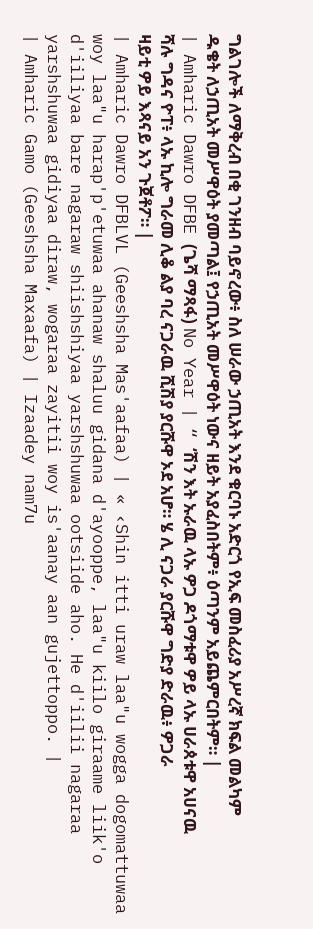ግልገሎች ለማቅረብ በቂ ገንዘብ ባይኖረው፥ ስለ ሠራው ኃጢአት እንደ ቁርባኑ አድርጎ የኢፍ መስፈሪያ አሥረኛ ክፍል መልካም ዱቄት ለኃጢአት መሥዋዕት ያመጣል፤ የኃጢአት መሥዋዕት ነውና ዘይት አያፈስበትም፥ ዕጣንም አይጨምርበትም። |
| Amharic Dawro DFBE (ጌሻ ማጻፋ) No Year | “ ‘ሽን እት ኡራዉ ላኡ ዎጋ ዶጎማቱዋ ዎይ ላኡ ሀራጰቱዋ አሀናዉ ሻሉ ግዳና ዮፐ፥ ላኡ ኪሎ ግራመ ሊቆ ልያ ባረ ናጋራዉ ሺሽያ ያርሹዋ ኦደ አሆ። ሄ ሊ ናጋራ ያርሹዋ ግድያ ድራዉ፥ ዎጋራ ዛይቲ ዎይ እጻናይ አን ጉጀቶፖ። |
| Amharic Dawro DFBLVL (Geeshsha Mas'aafaa) | « ‹Shin itti uraw laa"u wogga dogomattuwaa woy laa"u harap'p'etuwaa ahanaw shaluu gidana d'ayooppe, laa"u kiilo giraame liik'o d'iiliyaa bare nagaraw shiishshiyaa yarshshuwaa ootsiide aho. He d'iilii nagaraa yarshshuwaa gidiyaa diraw, wogaraa zayitii woy is'aanay aan gujettoppo. |
| Amharic Gamo (Geeshsha Maxaafa) | Izaadey nam7u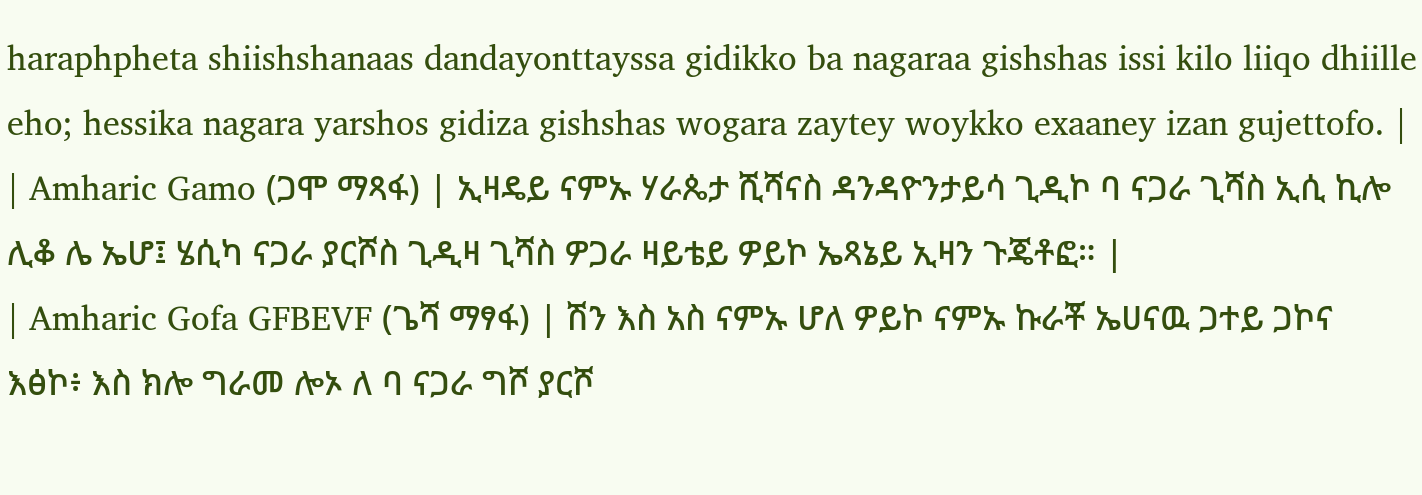haraphpheta shiishshanaas dandayonttayssa gidikko ba nagaraa gishshas issi kilo liiqo dhiille eho; hessika nagara yarshos gidiza gishshas wogara zaytey woykko exaaney izan gujettofo. |
| Amharic Gamo (ጋሞ ማጻፋ) | ኢዛዴይ ናምኡ ሃራጴታ ሺሻናስ ዳንዳዮንታይሳ ጊዲኮ ባ ናጋራ ጊሻስ ኢሲ ኪሎ ሊቆ ሌ ኤሆ፤ ሄሲካ ናጋራ ያርሾስ ጊዲዛ ጊሻስ ዎጋራ ዛይቴይ ዎይኮ ኤጻኔይ ኢዛን ጉጄቶፎ። |
| Amharic Gofa GFBEVF (ጌሻ ማፃፋ) | ሽን እስ አስ ናምኡ ሆለ ዎይኮ ናምኡ ኩራቾ ኤሀናዉ ጋተይ ጋኮና እፅኮ፥ እስ ክሎ ግራመ ሎኦ ለ ባ ናጋራ ግሾ ያርሾ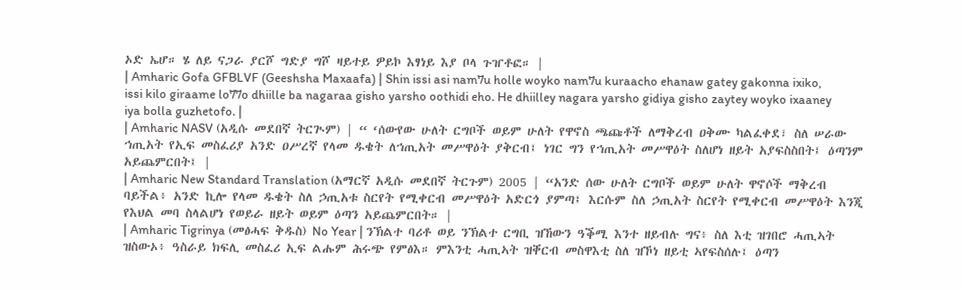ኦድ ኤሆ። ሄ ለይ ናጋራ ያርሾ ግድያ ግሾ ዛይተይ ዎይኮ እፃነይ እያ ቦላ ጉዠቶፎ። |
| Amharic Gofa GFBLVF (Geeshsha Maxaafa) | Shin issi asi nam7u holle woyko nam7u kuraacho ehanaw gatey gakonna ixiko, issi kilo giraame lo77o dhiille ba nagaraa gisho yarsho oothidi eho. He dhiilley nagara yarsho gidiya gisho zaytey woyko ixaaney iya bolla guzhetofo. |
| Amharic NASV (አዲሱ መደበኛ ትርጒም) | “ ‘ሰውየው ሁለት ርግቦች ወይም ሁለት የዋኖስ ጫጩቶች ለማቅረብ ዐቅሙ ካልፈቀደ፣ ስለ ሠራው ኀጢአት የኢፍ መስፈሪያ አንድ ዐሥረኛ የላመ ዱቄት ለኀጢአት መሥዋዕት ያቅርብ፤ ነገር ግን የኀጢአት መሥዋዕት ስለሆነ ዘይት አያፍስስበት፤ ዕጣንም አይጨምርበት፤ |
| Amharic New Standard Translation (አማርኛ አዲሱ መደበኛ ትርጉም) 2005 | “አንድ ሰው ሁለት ርግቦች ወይም ሁለት ዋኖሶች ማቅረብ ባይችል፥ አንድ ኪሎ የላመ ዱቄት ስለ ኃጢአቱ ስርየት የሚቀርብ መሥዋዕት አድርጎ ያምጣ፤ እርሱም ስለ ኃጢአት ስርየት የሚቀርብ መሥዋዕት እንጂ የእህል መባ ስላልሆነ የወይራ ዘይት ወይም ዕጣን አይጨምርበት። |
| Amharic Tigrinya (መፅሓፍ ቅዱስ) No Year | ንኽልተ ባሪቶ ወይ ንኽልተ ርግቢ ዝኸውን ዓቕሚ እንተ ዘይብሉ ግና፥ ስለ እቲ ዝገበሮ ሓጢኣት ዝስውኦ፥ ዓስራይ ክፍሊ መስፈሪ ኢፍ ልሑም ሕሩጭ የምፅእ። ምእንቲ ሓጢኣት ዝቐርብ መስዋእቲ ስለ ዝኾነ ዘይቲ ኣየፍስሰሉ፤ ዕጣን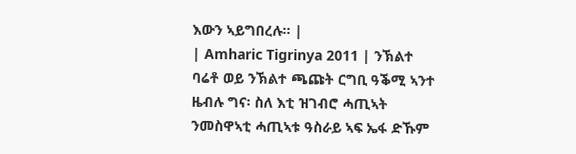እውን ኣይግበረሉ። |
| Amharic Tigrinya 2011 | ንኽልተ ባሬቶ ወይ ንኽልተ ጫጩት ርግቢ ዓቕሚ ኣንተ ዜብሉ ግና፡ ስለ እቲ ዝገብሮ ሓጢኣት ንመስዋኣቲ ሓጢኣቱ ዓስራይ ኣፍ ኤፋ ድኹም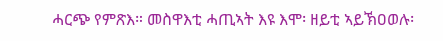ሓርጭ የምጽእ። መስዋእቲ ሓጢኣት እዩ እሞ፡ ዘይቲ ኣይኽዐወሉ፡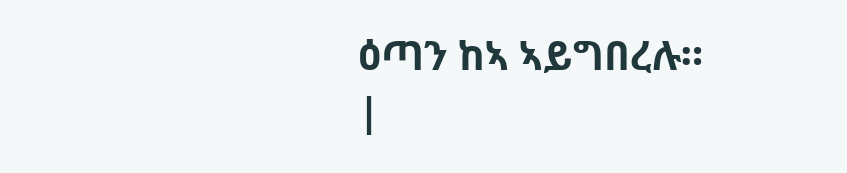ዕጣን ከኣ ኣይግበረሉ። |